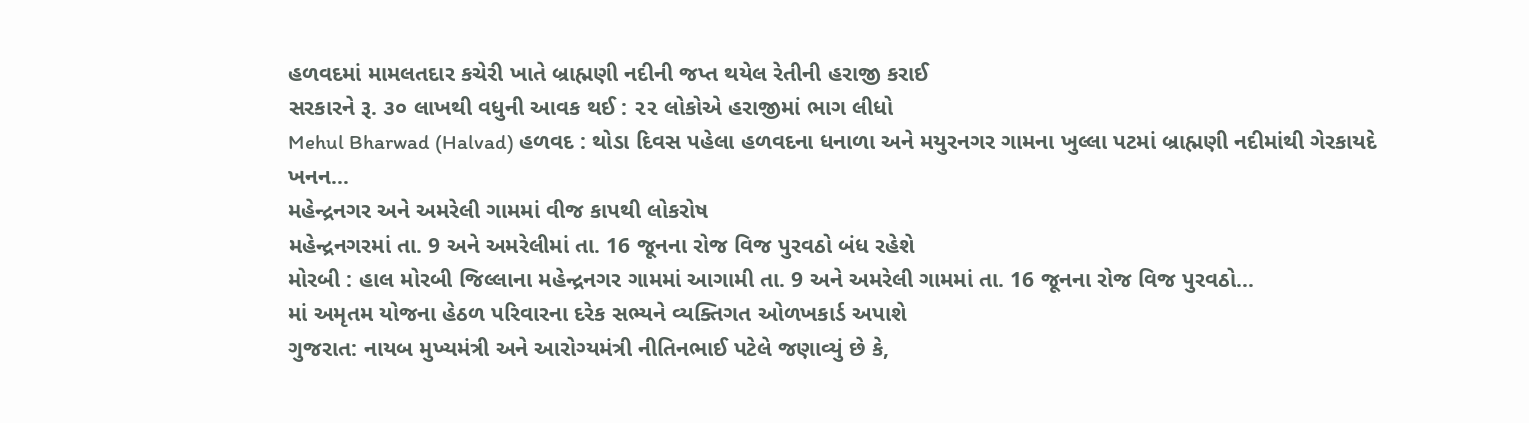હળવદમાં મામલતદાર કચેરી ખાતે બ્રાહ્મણી નદીની જપ્ત થયેલ રેતીની હરાજી કરાઈ
સરકારને રૂ. ૩૦ લાખથી વધુની આવક થઈ : ૨૨ લોકોએ હરાજીમાં ભાગ લીધો
Mehul Bharwad (Halvad) હળવદ : થોડા દિવસ પહેલા હળવદના ધનાળા અને મયુરનગર ગામના ખુલ્લા પટમાં બ્રાહ્મણી નદીમાંથી ગેરકાયદે ખનન...
મહેન્દ્રનગર અને અમરેલી ગામમાં વીજ કાપથી લોકરોષ
મહેન્દ્રનગરમાં તા. 9 અને અમરેલીમાં તા. 16 જૂનના રોજ વિજ પુરવઠો બંધ રહેશે
મોરબી : હાલ મોરબી જિલ્લાના મહેન્દ્રનગર ગામમાં આગામી તા. 9 અને અમરેલી ગામમાં તા. 16 જૂનના રોજ વિજ પુરવઠો...
માં અમૃતમ યોજના હેઠળ પરિવારના દરેક સભ્યને વ્યક્તિગત ઓળખકાર્ડ અપાશે
ગુજરાત: નાયબ મુખ્યમંત્રી અને આરોગ્યમંત્રી નીતિનભાઈ પટેલે જણાવ્યું છે કે,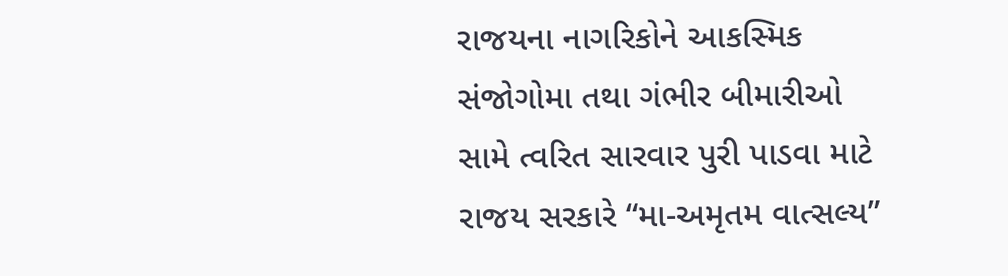રાજયના નાગરિકોને આકસ્મિક સંજોગોમા તથા ગંભીર બીમારીઓ સામે ત્વરિત સારવાર પુરી પાડવા માટે રાજય સરકારે “મા-અમૃતમ વાત્સલ્ય”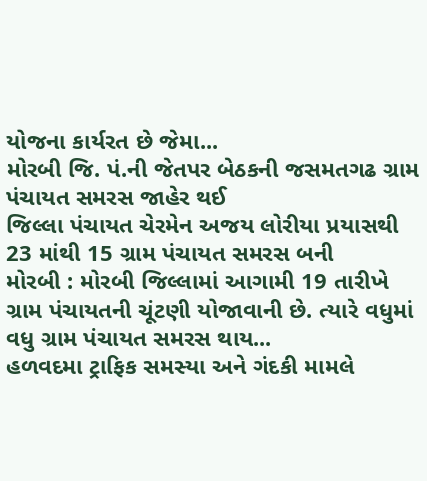યોજના કાર્યરત છે જેમા...
મોરબી જિ. પં.ની જેતપર બેઠકની જસમતગઢ ગ્રામ પંચાયત સમરસ જાહેર થઈ
જિલ્લા પંચાયત ચેરમેન અજય લોરીયા પ્રયાસથી 23 માંથી 15 ગ્રામ પંચાયત સમરસ બની
મોરબી : મોરબી જિલ્લામાં આગામી 19 તારીખે ગ્રામ પંચાયતની ચૂંટણી યોજાવાની છે. ત્યારે વધુમાં વધુ ગ્રામ પંચાયત સમરસ થાય...
હળવદમા ટ્રાફિક સમસ્યા અને ગંદકી મામલે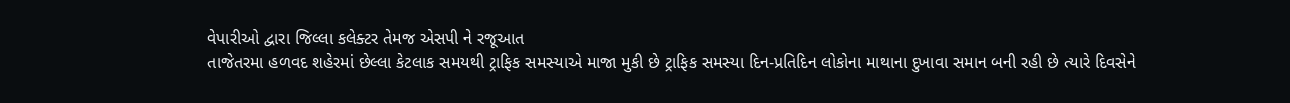વેપારીઓ દ્વારા જિલ્લા કલેક્ટર તેમજ એસપી ને રજૂઆત
તાજેતરમા હળવદ શહેરમાં છેલ્લા કેટલાક સમયથી ટ્રાફિક સમસ્યાએ માજા મુકી છે ટ્રાફિક સમસ્યા દિન-પ્રતિદિન લોકોના માથાના દુખાવા સમાન બની રહી છે ત્યારે દિવસેને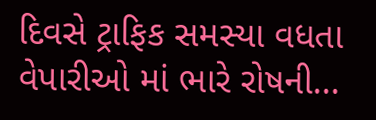દિવસે ટ્રાફિક સમસ્યા વધતા વેપારીઓ માં ભારે રોષની...